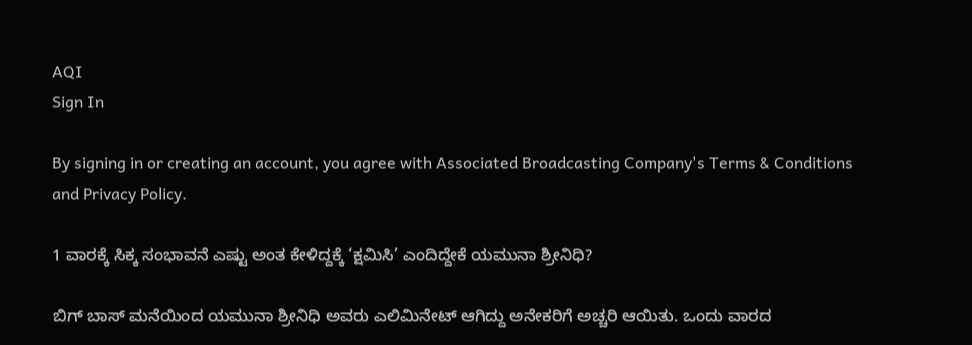AQI
Sign In

By signing in or creating an account, you agree with Associated Broadcasting Company's Terms & Conditions and Privacy Policy.

1 ವಾರಕ್ಕೆ ಸಿಕ್ಕ ಸಂಭಾವನೆ ಎಷ್ಟು ಅಂತ ಕೇಳಿದ್ದಕ್ಕೆ ‘ಕ್ಷಮಿಸಿ’ ಎಂದಿದ್ದೇಕೆ ಯಮುನಾ ಶ್ರೀನಿಧಿ?

ಬಿಗ್ ಬಾಸ್ ಮನೆಯಿಂದ ಯಮುನಾ ಶ್ರೀನಿಧಿ ಅವರು ಎಲಿಮಿನೇಟ್ ಆಗಿದ್ದು ಅನೇಕರಿಗೆ ಅಚ್ಚರಿ ಆಯಿತು. ಒಂದು ವಾರದ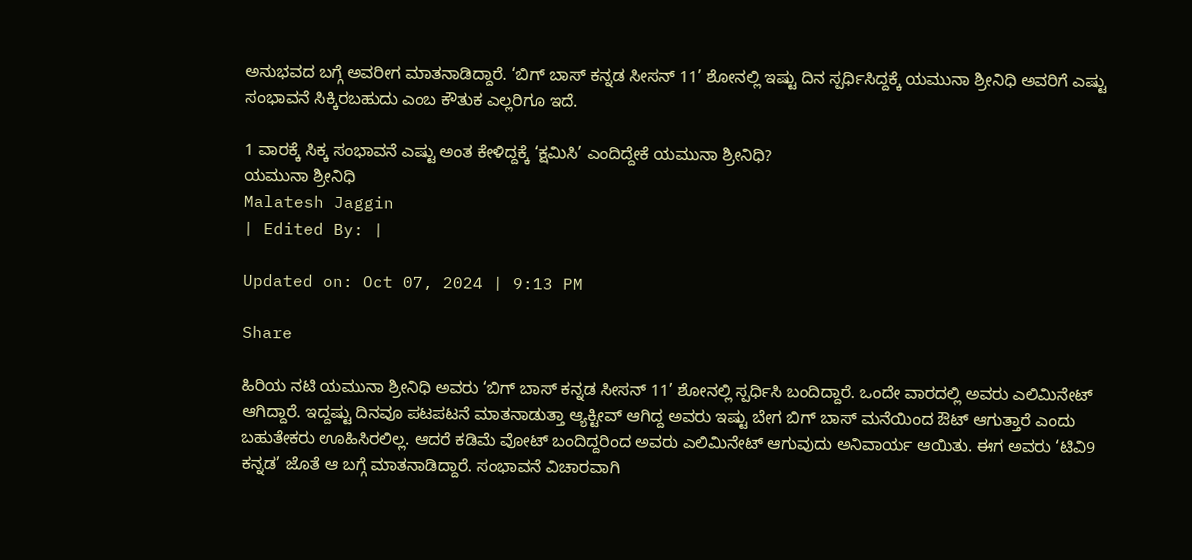ಅನುಭವದ ಬಗ್ಗೆ ಅವರೀಗ ಮಾತನಾಡಿದ್ದಾರೆ. ‘ಬಿಗ್ ಬಾಸ್ ಕನ್ನಡ ಸೀಸನ್ 11’ ಶೋನಲ್ಲಿ ಇಷ್ಟು ದಿನ ಸ್ಪರ್ಧಿಸಿದ್ದಕ್ಕೆ ಯಮುನಾ ಶ್ರೀನಿಧಿ ಅವರಿಗೆ ಎಷ್ಟು ಸಂಭಾವನೆ ಸಿಕ್ಕಿರಬಹುದು ಎಂಬ ಕೌತುಕ ಎಲ್ಲರಿಗೂ ಇದೆ.

1 ವಾರಕ್ಕೆ ಸಿಕ್ಕ ಸಂಭಾವನೆ ಎಷ್ಟು ಅಂತ ಕೇಳಿದ್ದಕ್ಕೆ ‘ಕ್ಷಮಿಸಿ’ ಎಂದಿದ್ದೇಕೆ ಯಮುನಾ ಶ್ರೀನಿಧಿ?
ಯಮುನಾ ಶ್ರೀನಿಧಿ
Malatesh Jaggin
| Edited By: |

Updated on: Oct 07, 2024 | 9:13 PM

Share

ಹಿರಿಯ ನಟಿ ಯಮುನಾ ಶ್ರೀನಿಧಿ ಅವರು ‘ಬಿಗ್ ಬಾಸ್ ಕನ್ನಡ ಸೀಸನ್ 11’ ಶೋನಲ್ಲಿ ಸ್ಪರ್ಧಿಸಿ ಬಂದಿದ್ದಾರೆ. ಒಂದೇ ವಾರದಲ್ಲಿ ಅವರು ಎಲಿಮಿನೇಟ್ ಆಗಿದ್ದಾರೆ. ಇದ್ದಷ್ಟು ದಿನವೂ ಪಟಪಟನೆ ಮಾತನಾಡುತ್ತಾ ಆ್ಯಕ್ಟೀವ್ ಆಗಿದ್ದ ಅವರು ಇಷ್ಟು ಬೇಗ ಬಿಗ್ ಬಾಸ್ ಮನೆಯಿಂದ ಔಟ್ ಆಗುತ್ತಾರೆ ಎಂದು ಬಹುತೇಕರು ಊಹಿಸಿರಲಿಲ್ಲ. ಆದರೆ ಕಡಿಮೆ ವೋಟ್ ಬಂದಿದ್ದರಿಂದ ಅವರು ಎಲಿಮಿನೇಟ್ ಆಗುವುದು ಅನಿವಾರ್ಯ ಆಯಿತು. ಈಗ ಅವರು ‘ಟಿವಿ9 ಕನ್ನಡ’ ಜೊತೆ ಆ ಬಗ್ಗೆ ಮಾತನಾಡಿದ್ದಾರೆ. ಸಂಭಾವನೆ ವಿಚಾರವಾಗಿ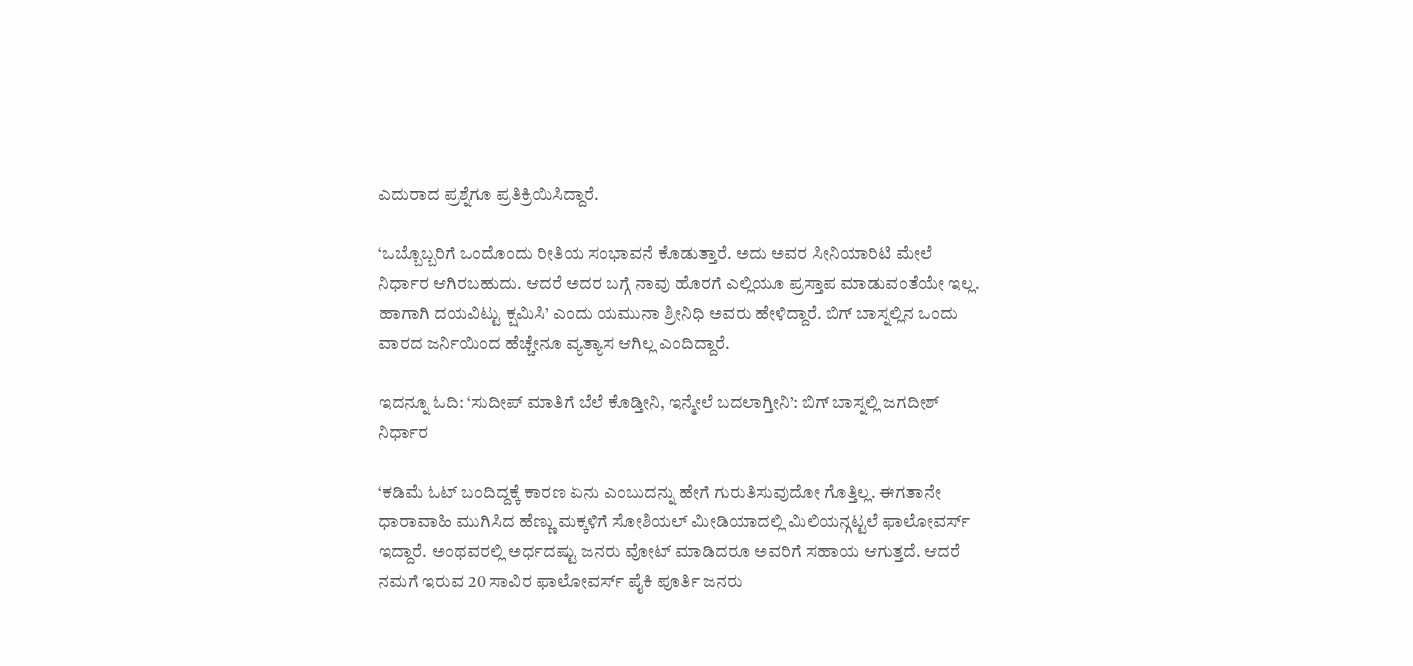ಎದುರಾದ ಪ್ರಶ್ನೆಗೂ ಪ್ರತಿಕ್ರಿಯಿಸಿದ್ದಾರೆ.

‘ಒಬ್ಬೊಬ್ಬರಿಗೆ ಒಂದೊಂದು ರೀತಿಯ ಸಂಭಾವನೆ ಕೊಡುತ್ತಾರೆ. ಅದು ಅವರ ಸೀನಿಯಾರಿಟಿ ಮೇಲೆ ನಿರ್ಧಾರ ಆಗಿರಬಹುದು. ಆದರೆ ಅದರ ಬಗ್ಗೆ ನಾವು ಹೊರಗೆ ಎಲ್ಲಿಯೂ ಪ್ರಸ್ತಾಪ ಮಾಡುವಂತೆಯೇ ಇಲ್ಲ. ಹಾಗಾಗಿ ದಯವಿಟ್ಟು ಕ್ಷಮಿಸಿ’ ಎಂದು ಯಮುನಾ ಶ್ರೀನಿಧಿ ಅವರು ಹೇಳಿದ್ದಾರೆ. ಬಿಗ್ ಬಾಸ್ನಲ್ಲಿನ ಒಂದು ವಾರದ ಜರ್ನಿಯಿಂದ ಹೆಚ್ಚೇನೂ ವ್ಯತ್ಯಾಸ ಆಗಿಲ್ಲ ಎಂದಿದ್ದಾರೆ.

ಇದನ್ನೂ ಓದಿ: ‘ಸುದೀಪ್ ಮಾತಿಗೆ ಬೆಲೆ ಕೊಡ್ತೀನಿ, ಇನ್ಮೇಲೆ ಬದಲಾಗ್ತೀನಿ’: ಬಿಗ್ ಬಾಸ್ನಲ್ಲಿ ಜಗದೀಶ್ ನಿರ್ಧಾರ

‘ಕಡಿಮೆ ಓಟ್ ಬಂದಿದ್ದಕ್ಕೆ ಕಾರಣ ಏನು ಎಂಬುದನ್ನು ಹೇಗೆ ಗುರುತಿಸುವುದೋ ಗೊತ್ತಿಲ್ಲ. ಈಗತಾನೇ ಧಾರಾವಾಹಿ ಮುಗಿಸಿದ ಹೆಣ್ಣು ಮಕ್ಕಳಿಗೆ ಸೋಶಿಯಲ್ ಮೀಡಿಯಾದಲ್ಲಿ ಮಿಲಿಯನ್ಗಟ್ಟಲೆ ಫಾಲೋವರ್ಸ್ ಇದ್ದಾರೆ. ಅಂಥವರಲ್ಲಿ ಅರ್ಧದಷ್ಟು ಜನರು ವೋಟ್ ಮಾಡಿದರೂ ಅವರಿಗೆ ಸಹಾಯ ಆಗುತ್ತದೆ. ಆದರೆ ನಮಗೆ ಇರುವ 20 ಸಾವಿರ ಫಾಲೋವರ್ಸ್ ಪೈಕಿ ಪೂರ್ತಿ ಜನರು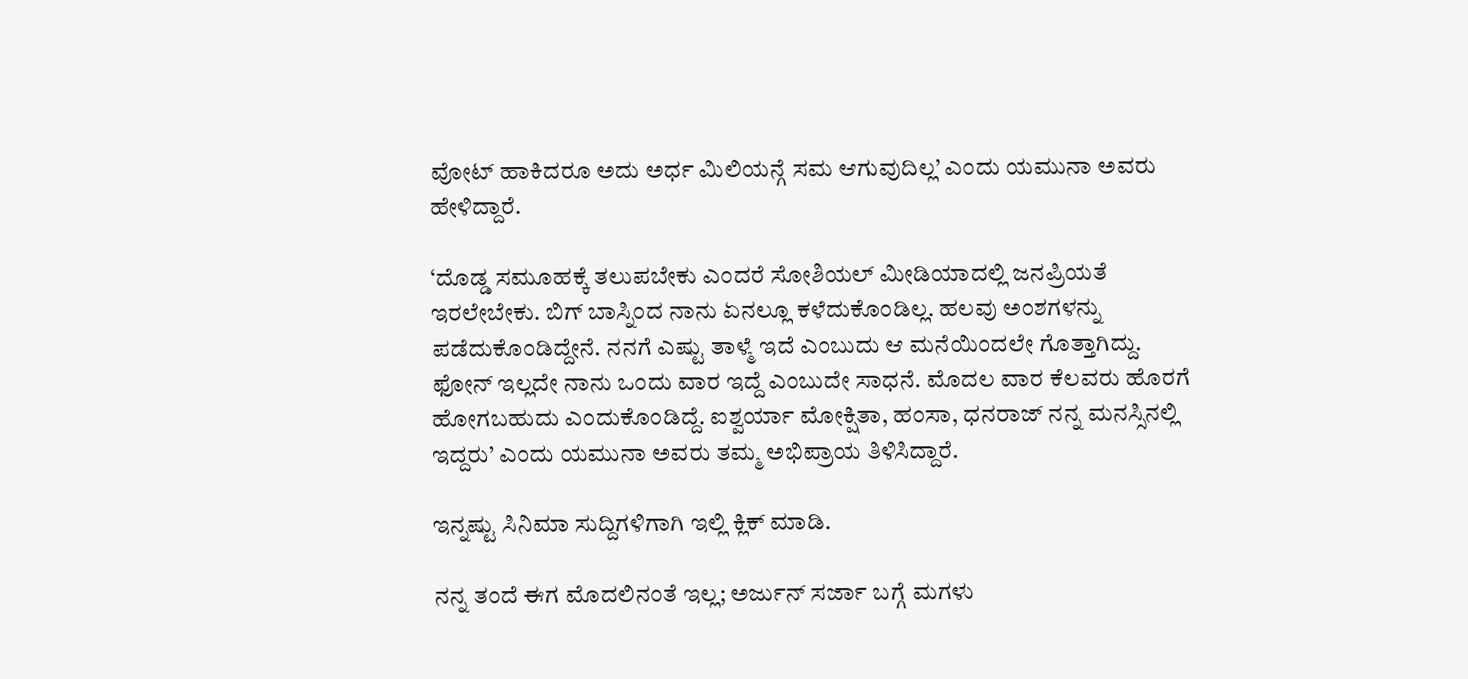ವೋಟ್ ಹಾಕಿದರೂ ಅದು ಅರ್ಧ ಮಿಲಿಯನ್ಗೆ ಸಮ ಆಗುವುದಿಲ್ಲ’ ಎಂದು ಯಮುನಾ ಅವರು ಹೇಳಿದ್ದಾರೆ.

‘ದೊಡ್ಡ ಸಮೂಹಕ್ಕೆ ತಲುಪಬೇಕು ಎಂದರೆ ಸೋಶಿಯಲ್ ಮೀಡಿಯಾದಲ್ಲಿ ಜನಪ್ರಿಯತೆ ಇರಲೇಬೇಕು. ಬಿಗ್ ಬಾಸ್ನಿಂದ ನಾನು ಏನಲ್ಲೂ ಕಳೆದುಕೊಂಡಿಲ್ಲ. ಹಲವು ಅಂಶಗಳನ್ನು ಪಡೆದುಕೊಂಡಿದ್ದೇನೆ. ನನಗೆ ಎಷ್ಟು ತಾಳ್ಮೆ ಇದೆ ಎಂಬುದು ಆ ಮನೆಯಿಂದಲೇ ಗೊತ್ತಾಗಿದ್ದು. ಫೋನ್ ಇಲ್ಲದೇ ನಾನು ಒಂದು ವಾರ ಇದ್ದೆ ಎಂಬುದೇ ಸಾಧನೆ. ಮೊದಲ ವಾರ ಕೆಲವರು ಹೊರಗೆ ಹೋಗಬಹುದು ಎಂದುಕೊಂಡಿದ್ದೆ. ಐಶ್ವರ್ಯಾ ಮೋಕ್ಷಿತಾ, ಹಂಸಾ, ಧನರಾಜ್ ನನ್ನ ಮನಸ್ಸಿನಲ್ಲಿ ಇದ್ದರು’ ಎಂದು ಯಮುನಾ ಅವರು ತಮ್ಮ ಅಭಿಪ್ರಾಯ ತಿಳಿಸಿದ್ದಾರೆ.

ಇನ್ನಷ್ಟು ಸಿನಿಮಾ ಸುದ್ದಿಗಳಿಗಾಗಿ ಇಲ್ಲಿ ಕ್ಲಿಕ್ ಮಾಡಿ.

ನನ್ನ ತಂದೆ ಈಗ ಮೊದಲಿನಂತೆ ಇಲ್ಲ; ಅರ್ಜುನ್ ಸರ್ಜಾ ಬಗ್ಗೆ ಮಗಳು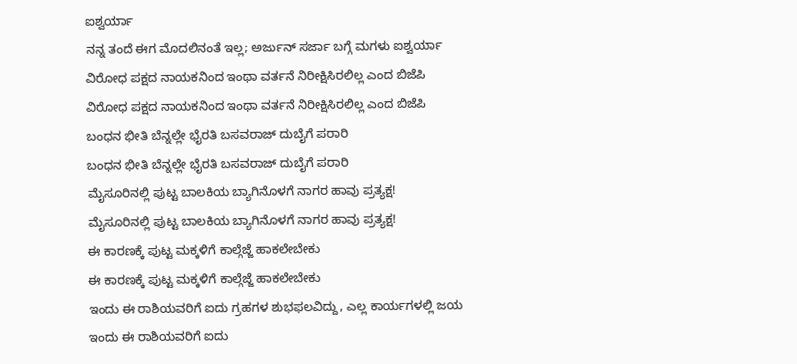ಐಶ್ವರ್ಯಾ
ನನ್ನ ತಂದೆ ಈಗ ಮೊದಲಿನಂತೆ ಇಲ್ಲ; ಅರ್ಜುನ್ ಸರ್ಜಾ ಬಗ್ಗೆ ಮಗಳು ಐಶ್ವರ್ಯಾ
ವಿರೋಧ ಪಕ್ಷದ ನಾಯಕನಿಂದ ಇಂಥಾ ವರ್ತನೆ ನಿರೀಕ್ಷಿಸಿರಲಿಲ್ಲ ಎಂದ ಬಿಜೆಪಿ
ವಿರೋಧ ಪಕ್ಷದ ನಾಯಕನಿಂದ ಇಂಥಾ ವರ್ತನೆ ನಿರೀಕ್ಷಿಸಿರಲಿಲ್ಲ ಎಂದ ಬಿಜೆಪಿ
ಬಂಧನ ಭೀತಿ ಬೆನ್ನಲ್ಲೇ ಭೈರತಿ ಬಸವರಾಜ್ ದುಬೈಗೆ ಪರಾರಿ
ಬಂಧನ ಭೀತಿ ಬೆನ್ನಲ್ಲೇ ಭೈರತಿ ಬಸವರಾಜ್ ದುಬೈಗೆ ಪರಾರಿ
ಮೈಸೂರಿನಲ್ಲಿ ಪುಟ್ಟ ಬಾಲಕಿಯ ಬ್ಯಾಗಿನೊಳಗೆ ನಾಗರ ಹಾವು ಪ್ರತ್ಯಕ್ಷ!
ಮೈಸೂರಿನಲ್ಲಿ ಪುಟ್ಟ ಬಾಲಕಿಯ ಬ್ಯಾಗಿನೊಳಗೆ ನಾಗರ ಹಾವು ಪ್ರತ್ಯಕ್ಷ!
ಈ ಕಾರಣಕ್ಕೆ ಪುಟ್ಟ ಮಕ್ಕಳಿಗೆ ಕಾಲ್ಗೆಜ್ಜೆ ಹಾಕಲೇಬೇಕು
ಈ ಕಾರಣಕ್ಕೆ ಪುಟ್ಟ ಮಕ್ಕಳಿಗೆ ಕಾಲ್ಗೆಜ್ಜೆ ಹಾಕಲೇಬೇಕು
ಇಂದು ಈ ರಾಶಿಯವರಿಗೆ ಐದು ಗ್ರಹಗಳ ಶುಭಫಲವಿದ್ದು, ಎಲ್ಲ ಕಾರ್ಯಗಳಲ್ಲಿ ಜಯ
ಇಂದು ಈ ರಾಶಿಯವರಿಗೆ ಐದು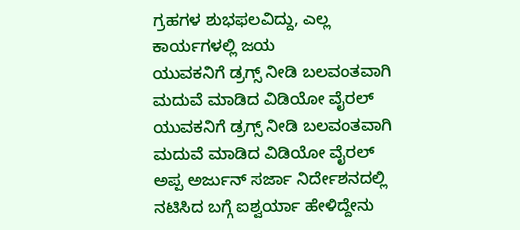ಗ್ರಹಗಳ ಶುಭಫಲವಿದ್ದು, ಎಲ್ಲ ಕಾರ್ಯಗಳಲ್ಲಿ ಜಯ
ಯುವಕನಿಗೆ ಡ್ರಗ್ಸ್ ನೀಡಿ ಬಲವಂತವಾಗಿ ಮದುವೆ ಮಾಡಿದ ವಿಡಿಯೋ ವೈರಲ್
ಯುವಕನಿಗೆ ಡ್ರಗ್ಸ್ ನೀಡಿ ಬಲವಂತವಾಗಿ ಮದುವೆ ಮಾಡಿದ ವಿಡಿಯೋ ವೈರಲ್
ಅಪ್ಪ ಅರ್ಜುನ್ ಸರ್ಜಾ ನಿರ್ದೇಶನದಲ್ಲಿ ನಟಿಸಿದ ಬಗ್ಗೆ ಐಶ್ವರ್ಯಾ ಹೇಳಿದ್ದೇನು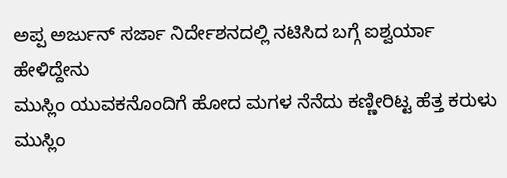ಅಪ್ಪ ಅರ್ಜುನ್ ಸರ್ಜಾ ನಿರ್ದೇಶನದಲ್ಲಿ ನಟಿಸಿದ ಬಗ್ಗೆ ಐಶ್ವರ್ಯಾ ಹೇಳಿದ್ದೇನು
ಮುಸ್ಲಿಂ ಯುವಕನೊಂದಿಗೆ ಹೋದ ಮಗಳ ನೆನೆದು ಕಣ್ಣೀರಿಟ್ಟ ಹೆತ್ತ ಕರುಳು
ಮುಸ್ಲಿಂ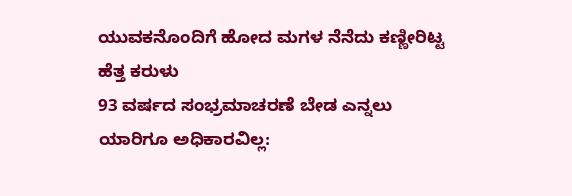ಯುವಕನೊಂದಿಗೆ ಹೋದ ಮಗಳ ನೆನೆದು ಕಣ್ಣೀರಿಟ್ಟ ಹೆತ್ತ ಕರುಳು
93 ವರ್ಷದ ಸಂಭ್ರಮಾಚರಣೆ ಬೇಡ ಎನ್ನಲು ಯಾರಿಗೂ ಅಧಿಕಾರವಿಲ್ಲ: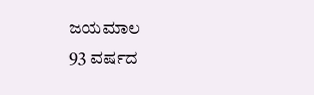ಜಯಮಾಲ
93 ವರ್ಷದ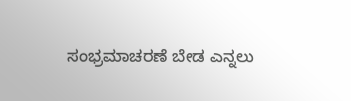ಸಂಭ್ರಮಾಚರಣೆ ಬೇಡ ಎನ್ನಲು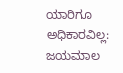ಯಾರಿಗೂ ಅಧಿಕಾರವಿಲ್ಲ: ಜಯಮಾಲ